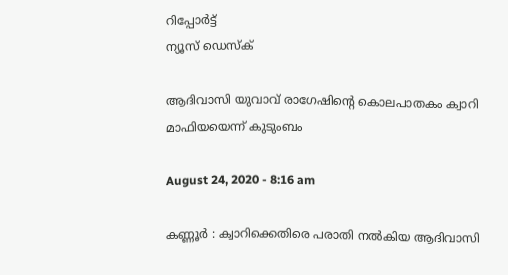റിപ്പോര്‍ട്ട്
ന്യൂസ് ഡെസ്ക്

ആദിവാസി യുവാവ്‌ രാഗേഷിന്‍റെ കൊലപാതകം ക്വാറി മാഫിയയെന്ന്‌ കുടുംബം

August 24, 2020 - 8:16 am

കണ്ണൂര്‍ : ക്വാറിക്കെതിരെ പരാതി നല്‍കിയ ആദിവാസി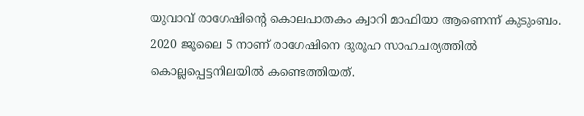യുവാവ്‌ രാഗേഷിന്‍റെ കൊലപാതകം ക്വാറി മാഫിയാ ആണെന്ന്‌ കുടുംബം. 2020 ജൂലൈ 5 നാണ്‌ രാഗേഷിനെ ദുരൂഹ സാഹചര്യത്തില്‍ കൊല്ലപ്പെട്ടനിലയില്‍ കണ്ടെത്തിയത്‌.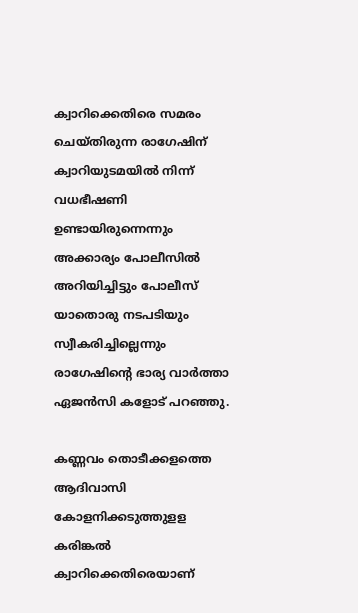ക്വാറിക്കെതിരെ സമരം ചെയ്‌തിരുന്ന രാഗേഷിന്‌ ക്വാറിയുടമയില്‍ നിന്ന്‌ വധഭീഷണി ഉണ്ടായിരുന്നെന്നും അക്കാര്യം പോലീസില്‍ അറിയിച്ചിട്ടും പോലീസ്‌ യാതൊരു നടപടിയും സ്വീകരിച്ചില്ലെന്നും രാഗേഷിന്‍റെ ഭാര്യ വാര്‍ത്താ ഏജന്‍സി കളോട്‌ പറഞ്ഞു.

കണ്ണവം തൊടീക്കളത്തെ ആദിവാസി കോളനിക്കടുത്തുളള കരിങ്കല്‍ ക്വാറിക്കെതിരെയാണ്‌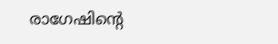രാഗേഷിന്‍റെ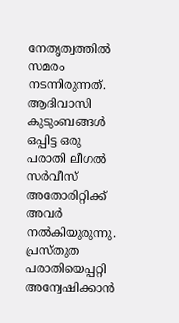നേതൃത്വത്തില്‍ സമരം നടന്നിരുന്നത്‌. ആദിവാസി കുടുംബങ്ങള്‍ ഒപ്പിട്ട ഒരു പരാതി ലീഗല്‍ സര്‍വീസ്‌ അതോരിറ്റിക്ക് അവര്‍ നല്‍കിയുരുന്നു. പ്രസ്‌തുത പരാതിയെപ്പറ്റി അന്വേഷിക്കാന്‍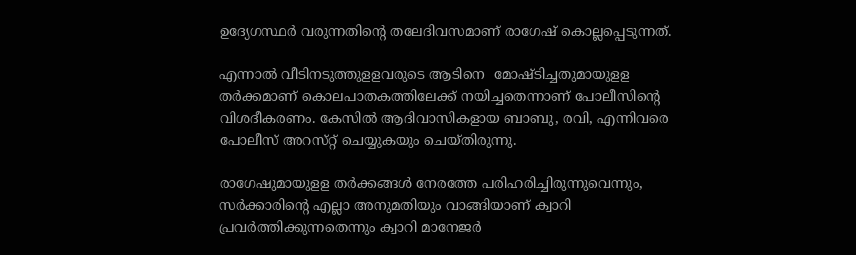ഉദ്യേഗസ്ഥര്‍ വരുന്നതിന്‍റെ തലേദിവസമാണ്‌ രാഗേഷ്‌ കൊല്ലപ്പെടുന്നത്‌.

എന്നാല്‍ വീടിനടുത്തുളളവരുടെ ആടിനെ ‌ മോഷ്ടിച്ചതുമായുളള തര്‍ക്കമാണ്‌ കൊലപാതകത്തിലേക്ക്‌ നയിച്ചതെന്നാണ്‌ പോലീസിന്‍റെ വിശദീകരണം. കേസില്‍ ആദിവാസികളായ ബാബു, രവി, എന്നിവരെ പോലീസ്‌ അറസ്‌റ്റ്‌ ചെയ്യുകയും ചെയ്‌തിരുന്നു.

രാഗേഷുമായുളള തര്‍ക്കങ്ങള്‍ നേരത്തേ പരിഹരിച്ചിരുന്നുവെന്നും, സര്‍ക്കാരിന്‍റെ എല്ലാ അനുമതിയും വാങ്ങിയാണ്‌ ക്വാറി പ്രവര്‍ത്തിക്കുന്നതെന്നും ക്വാറി മാനേജര്‍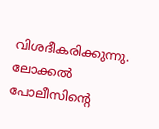വിശദീകരിക്കുന്നു. ലോക്കല്‍ പോലീസിന്‍റെ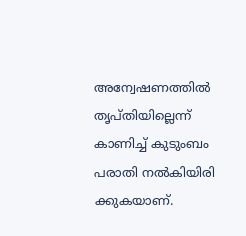അന്വേഷണത്തില്‍ തൃപ്‌തിയില്ലെന്ന്‌ കാണിച്ച്‌ കുടുംബം പരാതി നല്‍കിയിരി ക്കുകയാണ്‌.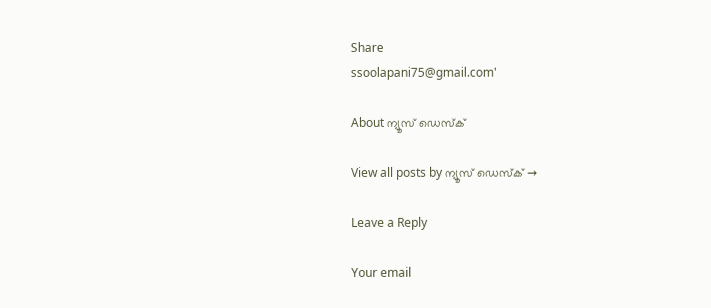Share
ssoolapani75@gmail.com'

About ന്യൂസ് ഡെസ്ക്

View all posts by ന്യൂസ് ഡെസ്ക് →

Leave a Reply

Your email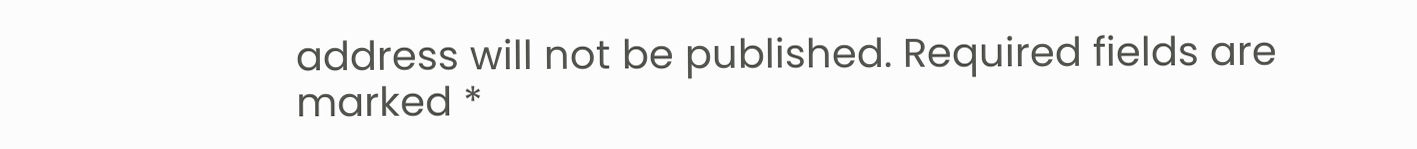address will not be published. Required fields are marked *